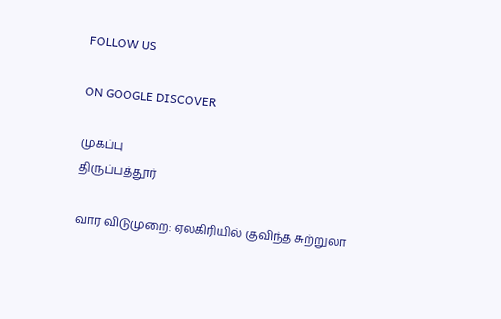FOLLOW US

ON GOOGLE DISCOVER

முகப்பு
திருப்பத்தூர்

வார விடுமுறை: ஏலகிரியில் குவிந்த சுற்றுலா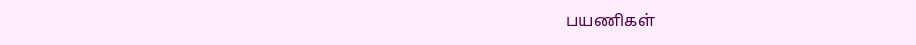பயணிகள்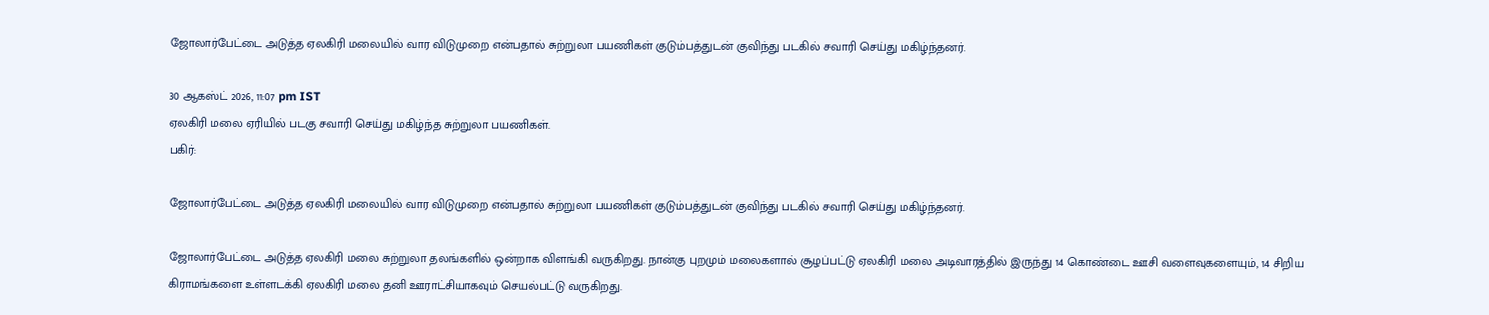ஜோலார்பேட்டை அடுத்த ஏலகிரி மலையில் வார விடுமுறை என்பதால் சுற்றுலா பயணிகள் குடும்பத்துடன் குவிந்து படகில் சவாரி செய்து மகிழ்ந்தனர்.

30 ஆகஸ்ட் 2026, 11:07 pm IST
ஏலகிரி மலை ஏரியில் படகு சவாரி செய்து மகிழ்ந்த சுற்றுலா பயணிகள்.
பகிர்:

ஜோலார்பேட்டை அடுத்த ஏலகிரி மலையில் வார விடுமுறை என்பதால் சுற்றுலா பயணிகள் குடும்பத்துடன் குவிந்து படகில் சவாரி செய்து மகிழ்ந்தனர்.

ஜோலார்பேட்டை அடுத்த ஏலகிரி மலை சுற்றுலா தலங்களில் ஒன்றாக விளங்கி வருகிறது. நான்கு புறமும் மலைகளால் சூழப்பட்டு ஏலகிரி மலை அடிவாரத்தில் இருந்து 14 கொண்டை ஊசி வளைவுகளையும், 14 சிறிய கிராமங்களை உள்ளடக்கி ஏலகிரி மலை தனி ஊராட்சியாகவும் செயல்பட்டு வருகிறது.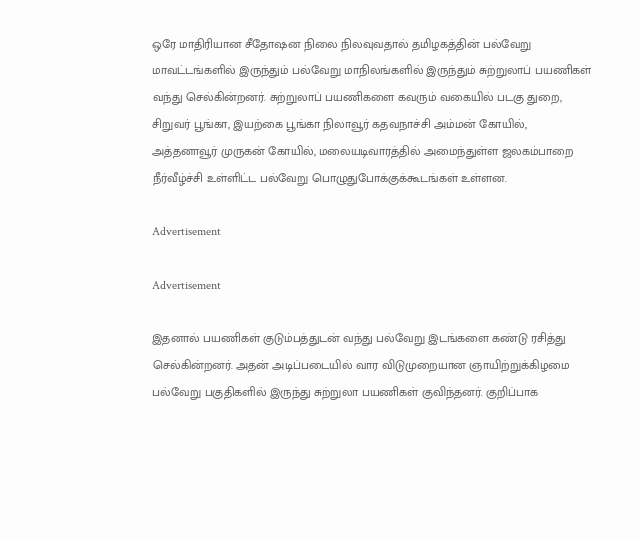ஒரே மாதிரியான சீதோஷன நிலை நிலவுவதால் தமிழகத்தின் பல்வேறு மாவட்டங்களில் இருந்தும் பல்வேறு மாநிலங்களில் இருந்தும் சுற்றுலாப் பயணிகள் வந்து செல்கின்றனர். சுற்றுலாப் பயணிகளை கவரும் வகையில் படகு துறை, சிறுவர் பூங்கா, இயற்கை பூங்கா நிலாவூர் கதவநாச்சி அம்மன் கோயில், அத்தனாவூர் முருகன் கோயில், மலையடிவாரத்தில் அமைந்துள்ள ஜலகம்பாறை நீர்வீழ்ச்சி உள்ளிட்ட பல்வேறு பொழுதுபோக்குக்கூடங்கள் உள்ளன.

Advertisement

Advertisement

இதனால் பயணிகள் குடும்பத்துடன் வந்து பல்வேறு இடங்களை கண்டு ரசித்து செல்கின்றனர். அதன் அடிப்படையில் வார விடுமுறையான ஞாயிற்றுக்கிழமை பல்வேறு பகுதிகளில் இருந்து சுற்றுலா பயணிகள் குவிந்தனர். குறிப்பாக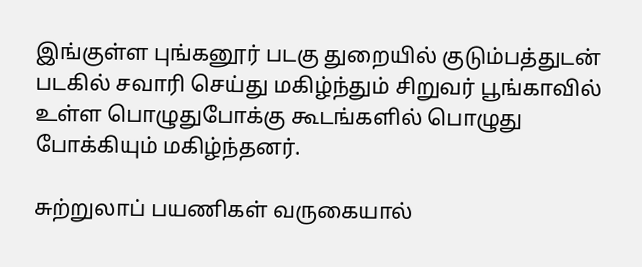இங்குள்ள புங்கனூர் படகு துறையில் குடும்பத்துடன் படகில் சவாரி செய்து மகிழ்ந்தும் சிறுவர் பூங்காவில் உள்ள பொழுதுபோக்கு கூடங்களில் பொழுது போக்கியும் மகிழ்ந்தனர்.

சுற்றுலாப் பயணிகள் வருகையால்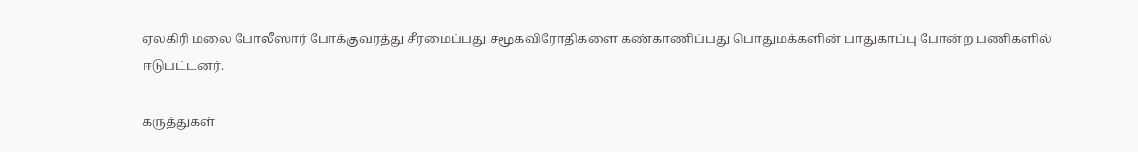ஏலகிரி மலை போலீஸார் போக்குவரத்து சீரமைப்பது சமூகவிரோதிகளை கண்காணிப்பது பொதுமக்களின் பாதுகாப்பு போன்ற பணிகளில் ஈடுபட்டனர்.

கருத்துகள்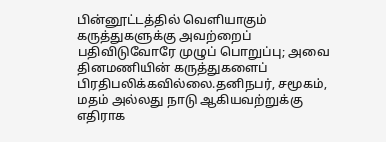பின்னூட்டத்தில் வெளியாகும் கருத்துகளுக்கு அவற்றைப் பதிவிடுவோரே முழுப் பொறுப்பு; அவை தினமணியின் கருத்துகளைப் பிரதிபலிக்கவில்லை.தனிநபர், சமூகம், மதம் அல்லது நாடு ஆகியவற்றுக்கு எதிராக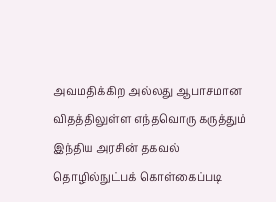அவமதிக்கிற அல்லது ஆபாசமான விதத்திலுள்ள எந்தவொரு கருத்தும் இந்திய அரசின் தகவல் தொழில்நுட்பக் கொள்கைப்படி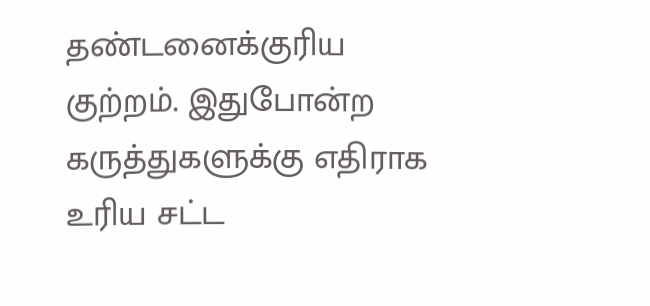தண்டனைக்குரிய குற்றம். இதுபோன்ற கருத்துகளுக்கு எதிராக உரிய சட்ட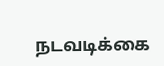நடவடிக்கை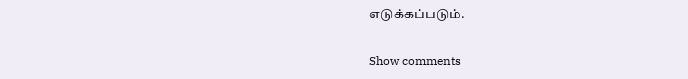எடுக்கப்படும்.

Show comments